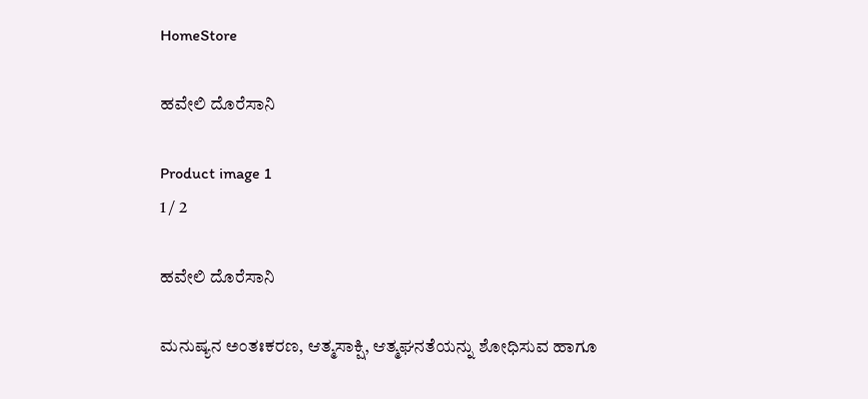HomeStore

ಹವೇಲಿ ದೊರೆಸಾನಿ

Product image 1
1 / 2

ಹವೇಲಿ ದೊರೆಸಾನಿ

ಮನುಷ್ಯನ ಅಂತಃಕರಣ, ಆತ್ಮಸಾಕ್ಷಿ, ಆತ್ಮಘನತೆಯನ್ನು ಶೋಧಿಸುವ ಹಾಗೂ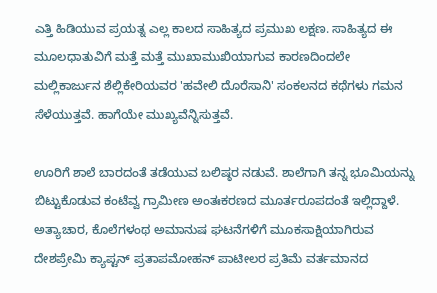ಎತ್ತಿ ಹಿಡಿಯುವ ಪ್ರಯತ್ನ ಎಲ್ಲ ಕಾಲದ ಸಾಹಿತ್ಯದ ಪ್ರಮುಖ ಲಕ್ಷಣ. ಸಾಹಿತ್ಯದ ಈ ಮೂಲಧಾತುವಿಗೆ ಮತ್ತೆ ಮತ್ತೆ ಮುಖಾಮುಖಿಯಾಗುವ ಕಾರಣದಿಂದಲೇ ಮಲ್ಲಿಕಾರ್ಜುನ ಶೆಲ್ಲಿಕೇರಿಯವರ 'ಹವೇಲಿ ದೊರೆಸಾನಿ' ಸಂಕಲನದ ಕಥೆಗಳು ಗಮನ ಸೆಳೆಯುತ್ತವೆ. ಹಾಗೆಯೇ ಮುಖ್ಯವೆನ್ನಿಸುತ್ತವೆ.

ಊರಿಗೆ ಶಾಲೆ ಬಾರದಂತೆ ತಡೆಯುವ ಬಲಿಷ್ಠರ ನಡುವೆ. ಶಾಲೆಗಾಗಿ ತನ್ನ ಭೂಮಿಯನ್ನು ಬಿಟ್ಟುಕೊಡುವ ಕಂಟೆವ್ವ ಗ್ರಾಮೀಣ ಅಂತಃಕರಣದ ಮೂರ್ತರೂಪದಂತೆ ಇಲ್ಲಿದ್ದಾಳೆ. ಅತ್ಯಾಚಾರ, ಕೊಲೆಗಳಂಥ ಅಮಾನುಷ ಘಟನೆಗಳಿಗೆ ಮೂಕಸಾಕ್ಷಿಯಾಗಿರುವ ದೇಶಪ್ರೇಮಿ ಕ್ಯಾಪ್ಟನ್ ಪ್ರತಾಪಮೋಹನ್ ಪಾಟೀಲರ ಪ್ರತಿಮೆ ವರ್ತಮಾನದ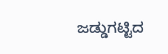ಜಡ್ಡುಗಟ್ಟಿದ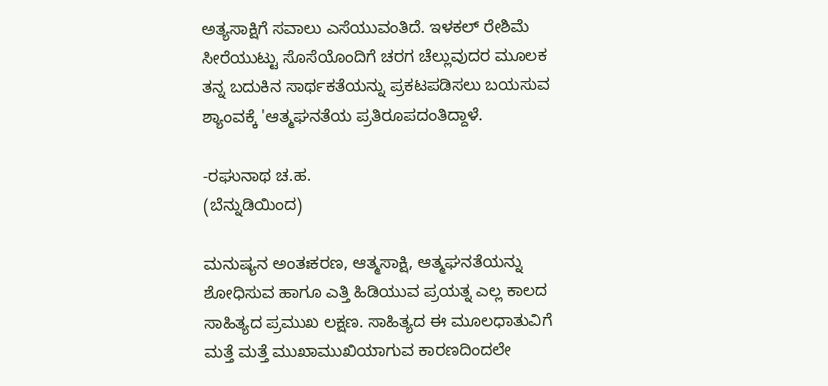ಅತ್ಯಸಾಕ್ಷಿಗೆ ಸವಾಲು ಎಸೆಯುವಂತಿದೆ. ಇಳಕಲ್ ರೇಶಿಮೆ ಸೀರೆಯುಟ್ಟು ಸೊಸೆಯೊಂದಿಗೆ ಚರಗ ಚೆಲ್ಲುವುದರ ಮೂಲಕ ತನ್ನ ಬದುಕಿನ ಸಾರ್ಥಕತೆಯನ್ನು ಪ್ರಕಟಪಡಿಸಲು ಬಯಸುವ ಶ್ಯಾಂವಕ್ಕೆ 'ಆತ್ಮಘನತೆಯ ಪ್ರತಿರೂಪದಂತಿದ್ದಾಳೆ.

-ರಘುನಾಥ ಚ.ಹ.
(ಬೆನ್ನುಡಿಯಿಂದ)

ಮನುಷ್ಯನ ಅಂತಃಕರಣ, ಆತ್ಮಸಾಕ್ಷಿ, ಆತ್ಮಘನತೆಯನ್ನು ಶೋಧಿಸುವ ಹಾಗೂ ಎತ್ತಿ ಹಿಡಿಯುವ ಪ್ರಯತ್ನ ಎಲ್ಲ ಕಾಲದ ಸಾಹಿತ್ಯದ ಪ್ರಮುಖ ಲಕ್ಷಣ. ಸಾಹಿತ್ಯದ ಈ ಮೂಲಧಾತುವಿಗೆ ಮತ್ತೆ ಮತ್ತೆ ಮುಖಾಮುಖಿಯಾಗುವ ಕಾರಣದಿಂದಲೇ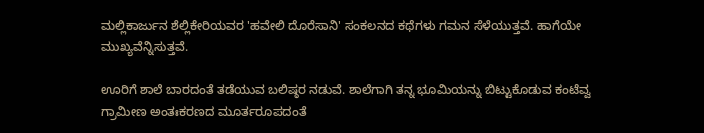ಮಲ್ಲಿಕಾರ್ಜುನ ಶೆಲ್ಲಿಕೇರಿಯವರ 'ಹವೇಲಿ ದೊರೆಸಾನಿ' ಸಂಕಲನದ ಕಥೆಗಳು ಗಮನ ಸೆಳೆಯುತ್ತವೆ. ಹಾಗೆಯೇ ಮುಖ್ಯವೆನ್ನಿಸುತ್ತವೆ.

ಊರಿಗೆ ಶಾಲೆ ಬಾರದಂತೆ ತಡೆಯುವ ಬಲಿಷ್ಠರ ನಡುವೆ. ಶಾಲೆಗಾಗಿ ತನ್ನ ಭೂಮಿಯನ್ನು ಬಿಟ್ಟುಕೊಡುವ ಕಂಟೆವ್ವ ಗ್ರಾಮೀಣ ಅಂತಃಕರಣದ ಮೂರ್ತರೂಪದಂತೆ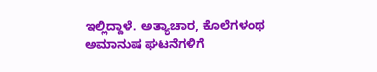ಇಲ್ಲಿದ್ದಾಳೆ. ಅತ್ಯಾಚಾರ, ಕೊಲೆಗಳಂಥ ಅಮಾನುಷ ಘಟನೆಗಳಿಗೆ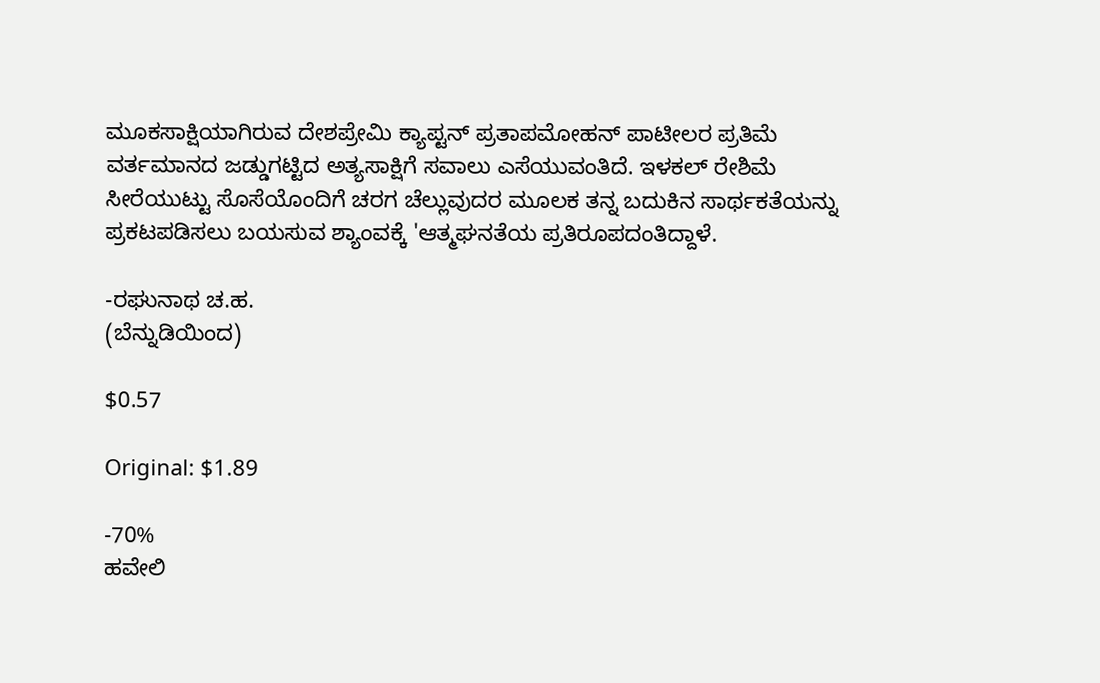ಮೂಕಸಾಕ್ಷಿಯಾಗಿರುವ ದೇಶಪ್ರೇಮಿ ಕ್ಯಾಪ್ಟನ್ ಪ್ರತಾಪಮೋಹನ್ ಪಾಟೀಲರ ಪ್ರತಿಮೆ ವರ್ತಮಾನದ ಜಡ್ಡುಗಟ್ಟಿದ ಅತ್ಯಸಾಕ್ಷಿಗೆ ಸವಾಲು ಎಸೆಯುವಂತಿದೆ. ಇಳಕಲ್ ರೇಶಿಮೆ ಸೀರೆಯುಟ್ಟು ಸೊಸೆಯೊಂದಿಗೆ ಚರಗ ಚೆಲ್ಲುವುದರ ಮೂಲಕ ತನ್ನ ಬದುಕಿನ ಸಾರ್ಥಕತೆಯನ್ನು ಪ್ರಕಟಪಡಿಸಲು ಬಯಸುವ ಶ್ಯಾಂವಕ್ಕೆ 'ಆತ್ಮಘನತೆಯ ಪ್ರತಿರೂಪದಂತಿದ್ದಾಳೆ.

-ರಘುನಾಥ ಚ.ಹ.
(ಬೆನ್ನುಡಿಯಿಂದ)

$0.57

Original: $1.89

-70%
ಹವೇಲಿ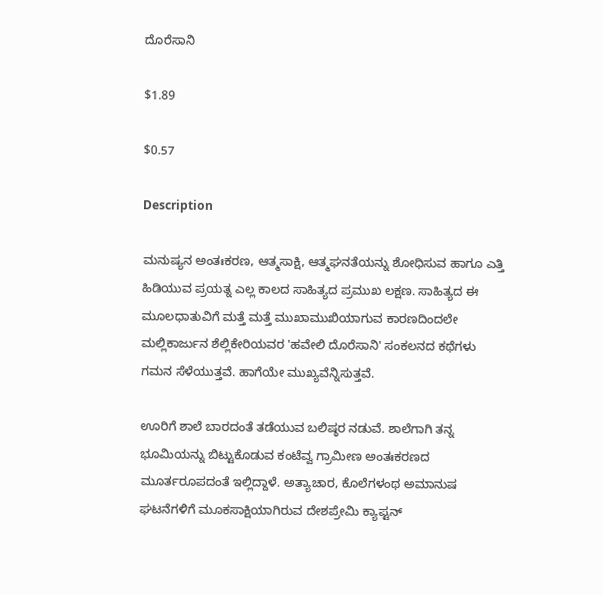ದೊರೆಸಾನಿ

$1.89

$0.57

Description

ಮನುಷ್ಯನ ಅಂತಃಕರಣ, ಆತ್ಮಸಾಕ್ಷಿ, ಆತ್ಮಘನತೆಯನ್ನು ಶೋಧಿಸುವ ಹಾಗೂ ಎತ್ತಿ ಹಿಡಿಯುವ ಪ್ರಯತ್ನ ಎಲ್ಲ ಕಾಲದ ಸಾಹಿತ್ಯದ ಪ್ರಮುಖ ಲಕ್ಷಣ. ಸಾಹಿತ್ಯದ ಈ ಮೂಲಧಾತುವಿಗೆ ಮತ್ತೆ ಮತ್ತೆ ಮುಖಾಮುಖಿಯಾಗುವ ಕಾರಣದಿಂದಲೇ ಮಲ್ಲಿಕಾರ್ಜುನ ಶೆಲ್ಲಿಕೇರಿಯವರ 'ಹವೇಲಿ ದೊರೆಸಾನಿ' ಸಂಕಲನದ ಕಥೆಗಳು ಗಮನ ಸೆಳೆಯುತ್ತವೆ. ಹಾಗೆಯೇ ಮುಖ್ಯವೆನ್ನಿಸುತ್ತವೆ.

ಊರಿಗೆ ಶಾಲೆ ಬಾರದಂತೆ ತಡೆಯುವ ಬಲಿಷ್ಠರ ನಡುವೆ. ಶಾಲೆಗಾಗಿ ತನ್ನ ಭೂಮಿಯನ್ನು ಬಿಟ್ಟುಕೊಡುವ ಕಂಟೆವ್ವ ಗ್ರಾಮೀಣ ಅಂತಃಕರಣದ ಮೂರ್ತರೂಪದಂತೆ ಇಲ್ಲಿದ್ದಾಳೆ. ಅತ್ಯಾಚಾರ, ಕೊಲೆಗಳಂಥ ಅಮಾನುಷ ಘಟನೆಗಳಿಗೆ ಮೂಕಸಾಕ್ಷಿಯಾಗಿರುವ ದೇಶಪ್ರೇಮಿ ಕ್ಯಾಪ್ಟನ್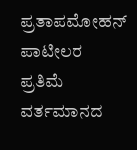ಪ್ರತಾಪಮೋಹನ್ ಪಾಟೀಲರ ಪ್ರತಿಮೆ ವರ್ತಮಾನದ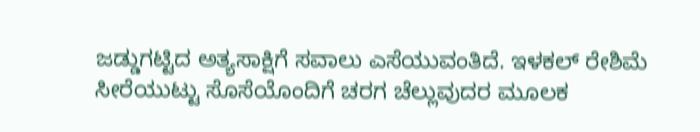ಜಡ್ಡುಗಟ್ಟಿದ ಅತ್ಯಸಾಕ್ಷಿಗೆ ಸವಾಲು ಎಸೆಯುವಂತಿದೆ. ಇಳಕಲ್ ರೇಶಿಮೆ ಸೀರೆಯುಟ್ಟು ಸೊಸೆಯೊಂದಿಗೆ ಚರಗ ಚೆಲ್ಲುವುದರ ಮೂಲಕ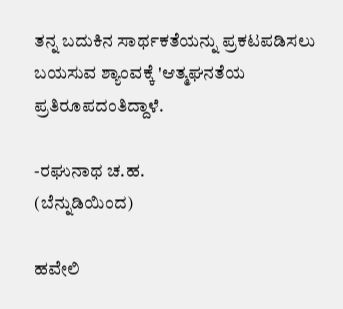ತನ್ನ ಬದುಕಿನ ಸಾರ್ಥಕತೆಯನ್ನು ಪ್ರಕಟಪಡಿಸಲು ಬಯಸುವ ಶ್ಯಾಂವಕ್ಕೆ 'ಆತ್ಮಘನತೆಯ ಪ್ರತಿರೂಪದಂತಿದ್ದಾಳೆ.

-ರಘುನಾಥ ಚ.ಹ.
(ಬೆನ್ನುಡಿಯಿಂದ)

ಹವೇಲಿ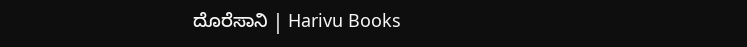ದೊರೆಸಾನಿ | Harivu Books